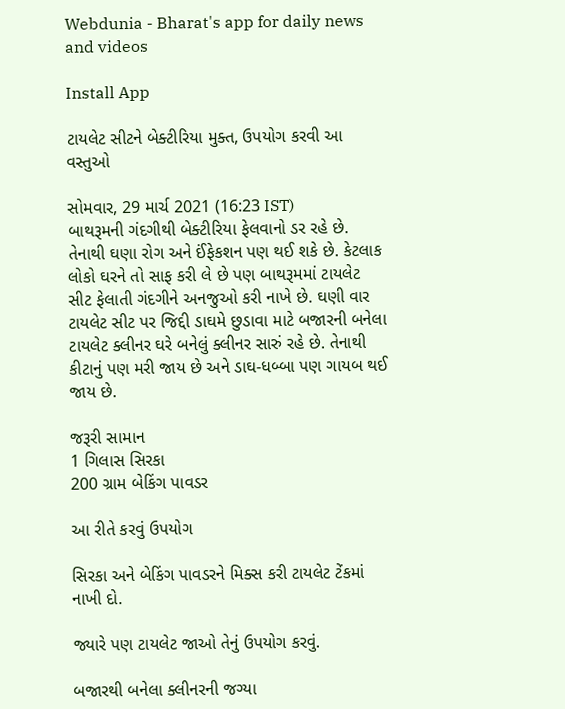Webdunia - Bharat's app for daily news and videos

Install App

ટાયલેટ સીટને બેક્ટીરિયા મુક્ત, ઉપયોગ કરવી આ વસ્તુઓ

સોમવાર, 29 માર્ચ 2021 (16:23 IST)
બાથરૂમની ગંદગીથી બેક્ટીરિયા ફેલવાનો ડર રહે છે. તેનાથી ઘણા રોગ અને ઈંફેકશન પણ થઈ શકે છે. કેટલાક લોકો ઘરને તો સાફ કરી લે છે પણ બાથરૂમમાં ટાયલેટ સીટ ફેલાતી ગંદગીને અનજુઓ કરી નાખે છે. ઘણી વાર ટાયલેટ સીટ પર જિદ્દી ડાઘમે છુડાવા માટે બજારની બનેલા ટાયલેટ ક્લીનર ઘરે બનેલું ક્લીનર સારું રહે છે. તેનાથી કીટાનું પણ મરી જાય છે અને ડાઘ-ધબ્બા પણ ગાયબ થઈ જાય છે.

જરૂરી સામાન
1 ગિલાસ સિરકા
200 ગ્રામ બેકિંગ પાવડર

આ રીતે કરવું ઉપયોગ

સિરકા અને બેકિંગ પાવડરને મિક્સ કરી ટાયલેટ ટેંકમાં નાખી દો.

જ્યારે પણ ટાયલેટ જાઓ તેનું ઉપયોગ કરવું.

બજારથી બનેલા ક્લીનરની જગ્યા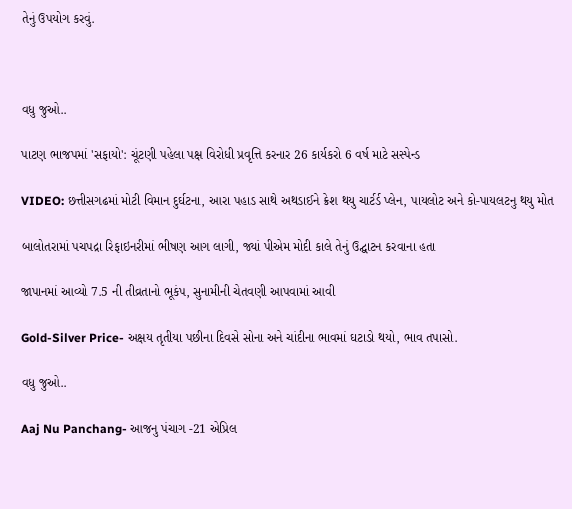તેનું ઉપયોગ કરવું.



વધુ જુઓ..

પાટણ ભાજપમાં 'સફાયો': ચૂંટણી પહેલા પક્ષ વિરોધી પ્રવૃત્તિ કરનાર 26 કાર્યકરો 6 વર્ષ માટે સસ્પેન્ડ

VIDEO: છત્તીસગઢમાં મોટી વિમાન દુર્ઘટના, આરા પહાડ સાથે અથડાઈને ક્રેશ થયુ ચાર્ટર્ડ પ્લેન, પાયલોટ અને કો-પાયલટનુ થયુ મોત

બાલોતરામાં પચપદ્રા રિફાઇનરીમાં ભીષણ આગ લાગી, જ્યાં પીએમ મોદી કાલે તેનું ઉદ્ઘાટન કરવાના હતા

જાપાનમાં આવ્યો 7.5 ની તીવ્રતાનો ભૂકંપ, સુનામીની ચેતવણી આપવામાં આવી

Gold-Silver Price- અક્ષય તૃતીયા પછીના દિવસે સોના અને ચાંદીના ભાવમાં ઘટાડો થયો, ભાવ તપાસો.

વધુ જુઓ..

Aaj Nu Panchang- આજનુ પંચાગ -21 એપ્રિલ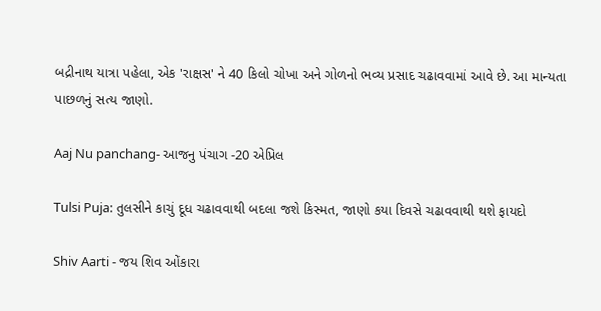બદ્રીનાથ યાત્રા પહેલા, એક 'રાક્ષસ' ને 40 કિલો ચોખા અને ગોળનો ભવ્ય પ્રસાદ ચઢાવવામાં આવે છે. આ માન્યતા પાછળનું સત્ય જાણો.

Aaj Nu panchang- આજનુ પંચાગ -20 એપ્રિલ

Tulsi Puja: તુલસીને કાચું દૂધ ચઢાવવાથી બદલા જશે કિસ્મત, જાણો કયા દિવસે ચઢાવવાથી થશે ફાયદો

Shiv Aarti - જય શિવ ઓંકારા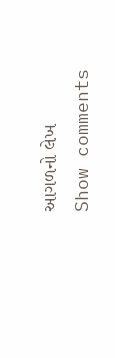આગળનો લેખ
Show comments